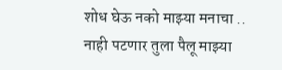शोध घेऊ नको माझ्या मनाचा ..
नाही पटणार तुला पैलू माझ्या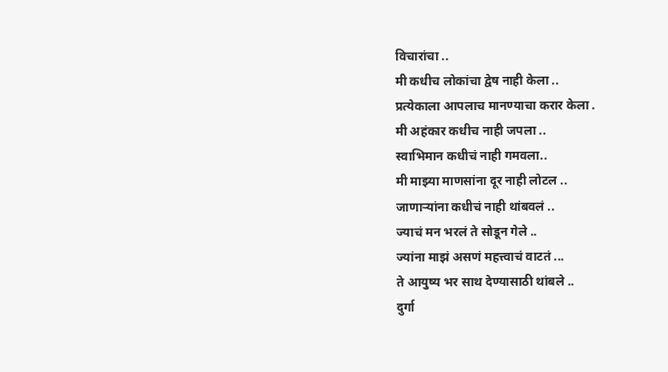विचारांचा ..
मी कधीच लोकांचा द्वेष नाही केला ..
प्रत्येकाला आपलाच मानण्याचा करार केला .
मी अहंकार कधीच नाही जपला ..
स्वाभिमान कधीचं नाही गमवला..
मी माझ्या माणसांना दूर नाही लोटल ..
जाणाऱ्यांना कधीचं नाही थांबवलं ..
ज्याचं मन भरलं ते सोडून गेले ..
ज्यांना माझं असणं महत्त्वाचं वाटतं ...
ते आयुष्य भर साथ देण्यासाठी थांबले ..
दुर्गा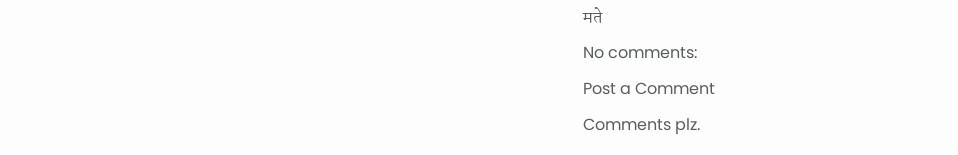मते
No comments:
Post a Comment
Comments plz.